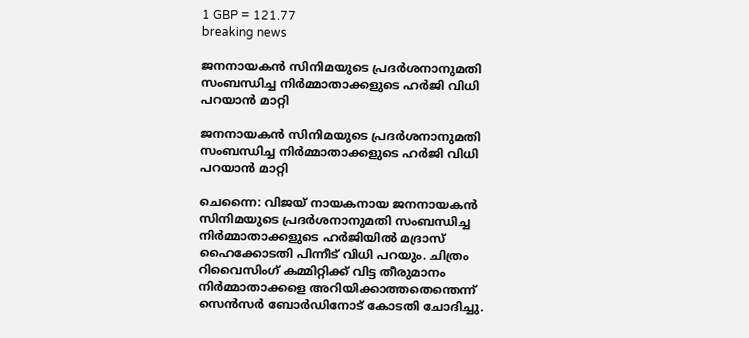1 GBP = 121.77
breaking news

ജനനായകന്‍ സിനിമയുടെ പ്രദര്‍ശനാനുമതി സംബന്ധിച്ച നിര്‍മ്മാതാക്കളുടെ ഹര്‍ജി വിധി പറയാൻ മാറ്റി

ജനനായകന്‍ സിനിമയുടെ പ്രദര്‍ശനാനുമതി സംബന്ധിച്ച നിര്‍മ്മാതാക്കളുടെ ഹര്‍ജി വിധി പറയാൻ മാറ്റി

ചെന്നൈ: വിജയ് നായകനായ ജനനായകന്‍ സിനിമയുടെ പ്രദര്‍ശനാനുമതി സംബന്ധിച്ച നിര്‍മ്മാതാക്കളുടെ ഹര്‍ജിയില്‍ മദ്രാസ് ഹൈക്കോടതി പിന്നീട് വിധി പറയും. ചിത്രം റിവൈസിംഗ് കമ്മിറ്റിക്ക് വിട്ട തീരുമാനം നിര്‍മ്മാതാക്കളെ അറിയിക്കാത്തതെന്തെന്ന് സെന്‍സര്‍ ബോര്‍ഡിനോട് കോടതി ചോദിച്ചു.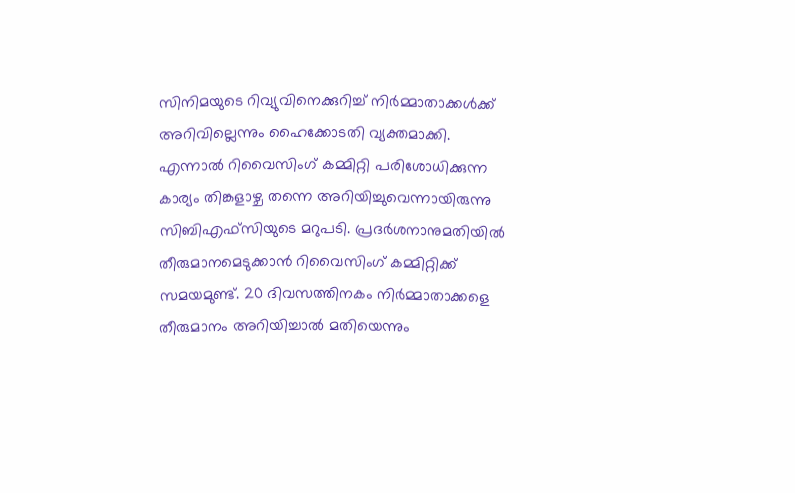സിനിമയുടെ റിവ്യുവിനെക്കുറിച്ച് നിര്‍മ്മാതാക്കള്‍ക്ക് അറിവില്ലെന്നും ഹൈക്കോടതി വ്യക്തമാക്കി. എന്നാല്‍ റിവൈസിംഗ് കമ്മിറ്റി പരിശോധിക്കുന്ന കാര്യം തിങ്കളാഴ്ച തന്നെ അറിയിച്ചുവെന്നായിരുന്നു സിബിഎഫ്സിയുടെ മറുപടി. പ്രദര്‍ശനാനുമതിയില്‍ തീരുമാനമെടുക്കാന്‍ റിവൈസിംഗ് കമ്മിറ്റിക്ക് സമയമുണ്ട്. 20 ദിവസത്തിനകം നിര്‍മ്മാതാക്കളെ തീരുമാനം അറിയിച്ചാല്‍ മതിയെന്നും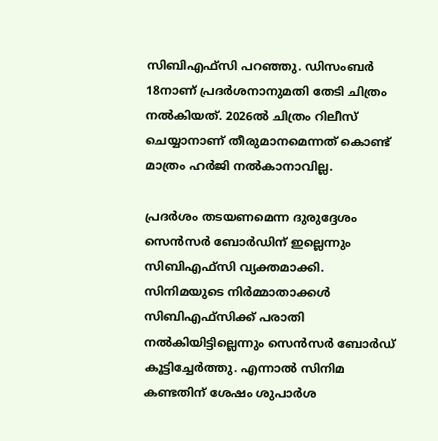സിബിഎഫ്സി പറഞ്ഞു. ഡിസംബര്‍ 18നാണ് പ്രദര്‍ശനാനുമതി തേടി ചിത്രം നല്‍കിയത്. 2026ല്‍ ചിത്രം റിലീസ് ചെയ്യാനാണ് തീരുമാനമെന്നത് കൊണ്ട് മാത്രം ഹര്‍ജി നല്‍കാനാവില്ല.

പ്രദര്‍ശം തടയണമെന്ന ദുരുദ്ദേശം സെന്‍സര്‍ ബോര്‍ഡിന് ഇല്ലെന്നും സിബിഎഫ്സി വ്യക്തമാക്കി. സിനിമയുടെ നിര്‍മ്മാതാക്കള്‍ സിബിഎഫ്സിക്ക് പരാതി നല്‍കിയിട്ടില്ലെന്നും സെന്‍സര്‍ ബോര്‍ഡ് കൂട്ടിച്ചേര്‍ത്തു. എന്നാല്‍ സിനിമ കണ്ടതിന് ശേഷം ശുപാര്‍ശ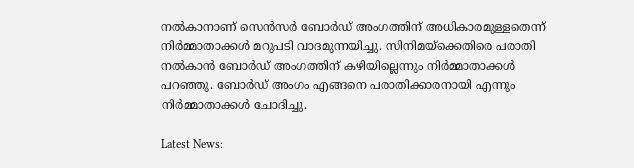നല്‍കാനാണ് സെന്‍സര്‍ ബോര്‍ഡ് അംഗത്തിന് അധികാരമുള്ളതെന്ന് നിര്‍മ്മാതാക്കള്‍ മറുപടി വാദമുന്നയിച്ചു. സിനിമയ്ക്കെതിരെ പരാതി നല്‍കാന്‍ ബോര്‍ഡ് അംഗത്തിന് കഴിയില്ലെന്നും നിര്‍മ്മാതാക്കള്‍ പറഞ്ഞു. ബോര്‍ഡ് അംഗം എങ്ങനെ പരാതിക്കാരനായി എന്നും നിര്‍മ്മാതാക്കള്‍ ചോദിച്ചു.

Latest News: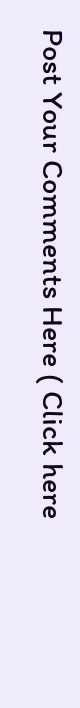Post Your Comments Here ( Click here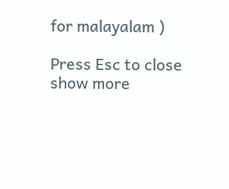for malayalam )

Press Esc to close
show more